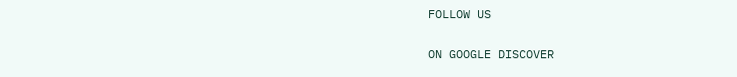FOLLOW US

ON GOOGLE DISCOVER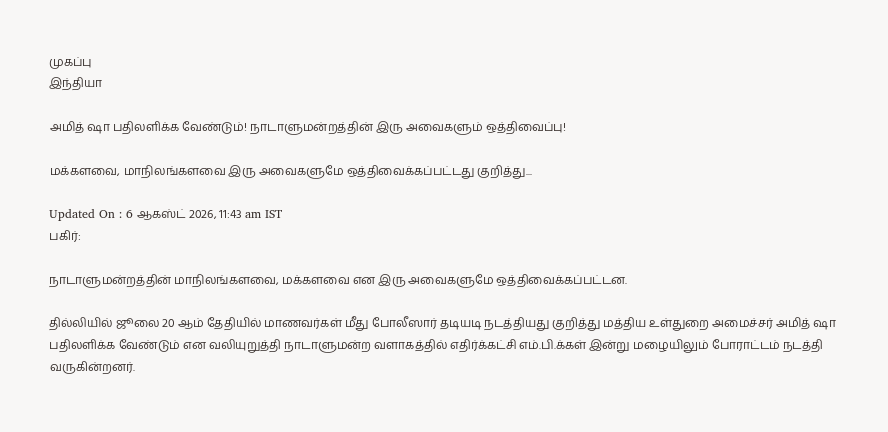முகப்பு
இந்தியா

அமித் ஷா பதிலளிக்க வேண்டும்! நாடாளுமன்றத்தின் இரு அவைகளும் ஒத்திவைப்பு!

மக்களவை, மாநிலங்களவை இரு அவைகளுமே ஒத்திவைக்கப்பட்டது குறித்து...

Updated On : 6 ஆகஸ்ட் 2026, 11:43 am IST
பகிர்:

நாடாளுமன்றத்தின் மாநிலங்களவை, மக்களவை என இரு அவைகளுமே ஒத்திவைக்கப்பட்டன.

தில்லியில் ஜூலை 20 ஆம் தேதியில் மாணவர்கள் மீது போலீஸார் தடியடி நடத்தியது குறித்து மத்திய உள்துறை அமைச்சர் அமித் ஷா பதிலளிக்க வேண்டும் என வலியுறுத்தி நாடாளுமன்ற வளாகத்தில் எதிர்க்கட்சி எம்.பி.க்கள் இன்று மழையிலும் போராட்டம் நடத்தி வருகின்றனர்.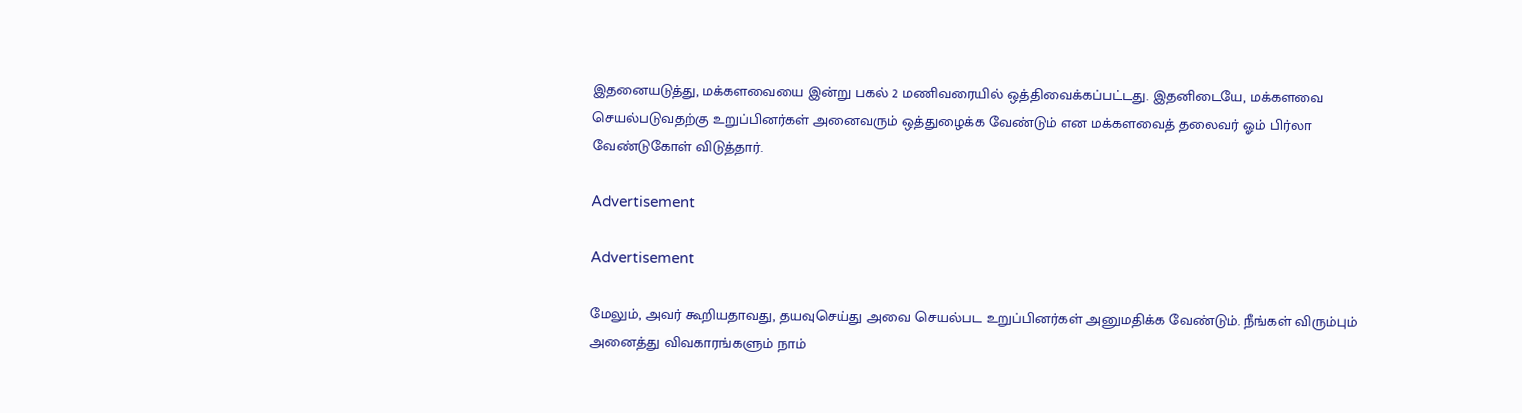இதனையடுத்து, மக்களவையை இன்று பகல் 2 மணிவரையில் ஒத்திவைக்கப்பட்டது. இதனிடையே, மக்களவை செயல்படுவதற்கு உறுப்பினர்கள் அனைவரும் ஒத்துழைக்க வேண்டும் என மக்களவைத் தலைவர் ஓம் பிர்லா வேண்டுகோள் விடுத்தார்.

Advertisement

Advertisement

மேலும், அவர் கூறியதாவது, தயவுசெய்து அவை செயல்பட உறுப்பினர்கள் அனுமதிக்க வேண்டும். நீங்கள் விரும்பும் அனைத்து விவகாரங்களும் நாம்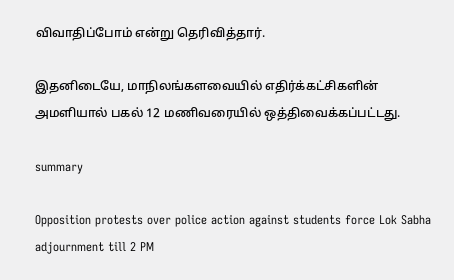விவாதிப்போம் என்று தெரிவித்தார்.

இதனிடையே, மாநிலங்களவையில் எதிர்க்கட்சிகளின் அமளியால் பகல் 12 மணிவரையில் ஒத்திவைக்கப்பட்டது.

summary

Opposition protests over police action against students force Lok Sabha adjournment till 2 PM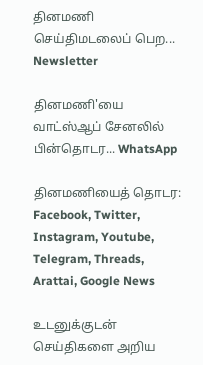தினமணி செய்திமடலைப் பெற... Newsletter

தினமணி'யை வாட்ஸ்ஆப் சேனலில் பின்தொடர... WhatsApp

தினமணியைத் தொடர: Facebook, Twitter, Instagram, Youtube, Telegram, Threads, Arattai, Google News

உடனுக்குடன் செய்திகளை அறிய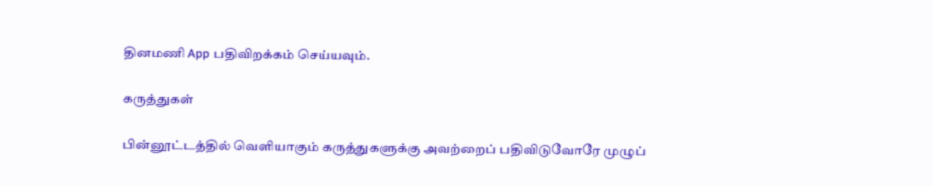தினமணி App பதிவிறக்கம் செய்யவும்.

கருத்துகள்

பின்னூட்டத்தில் வெளியாகும் கருத்துகளுக்கு அவற்றைப் பதிவிடுவோரே முழுப்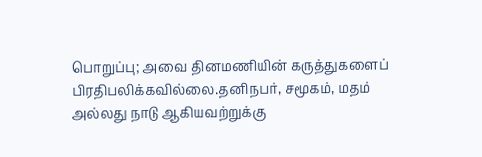பொறுப்பு; அவை தினமணியின் கருத்துகளைப் பிரதிபலிக்கவில்லை.தனிநபர், சமூகம், மதம் அல்லது நாடு ஆகியவற்றுக்கு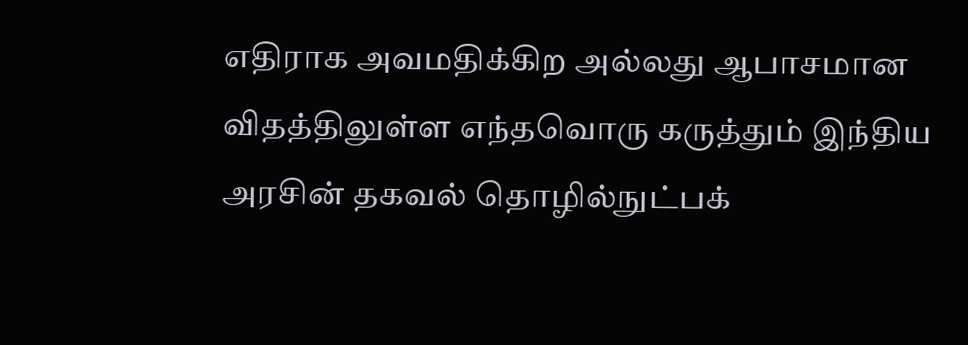எதிராக அவமதிக்கிற அல்லது ஆபாசமான விதத்திலுள்ள எந்தவொரு கருத்தும் இந்திய அரசின் தகவல் தொழில்நுட்பக்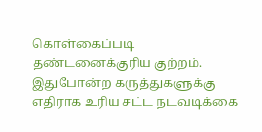கொள்கைப்படி தண்டனைக்குரிய குற்றம். இதுபோன்ற கருத்துகளுக்கு எதிராக உரிய சட்ட நடவடிக்கை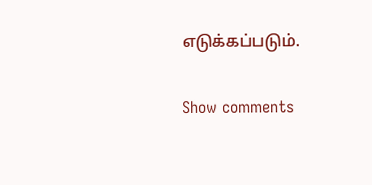எடுக்கப்படும்.

Show comments